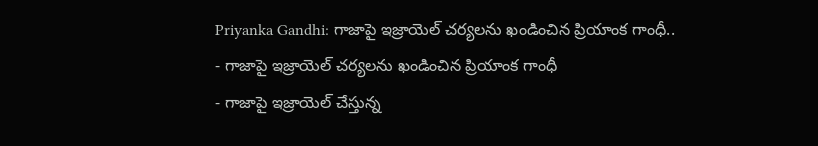Priyanka Gandhi: గాజాపై ఇజ్రాయెల్ చర్యలను ఖండించిన ప్రియాంక గాంధీ..
- గాజాపై ఇజ్రాయెల్ చర్యలను ఖండించిన ప్రియాంక గాంధీ
- గాజాపై ఇజ్రాయెల్ చేస్తున్న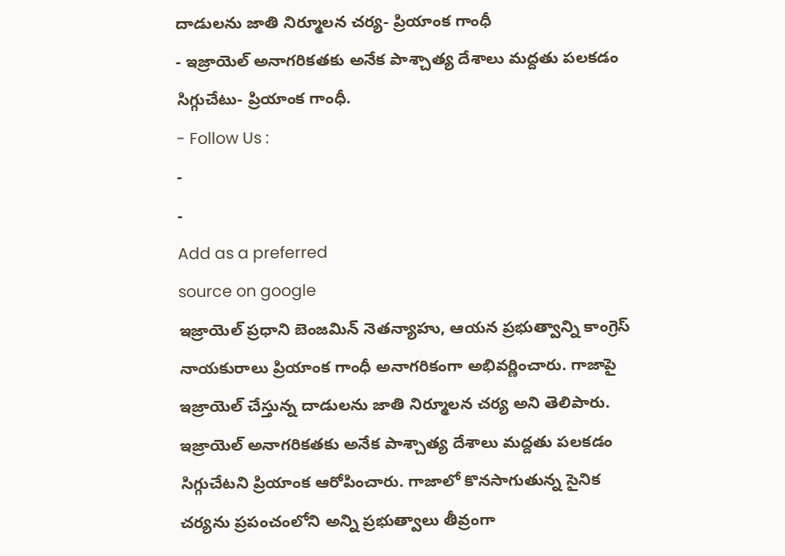దాడులను జాతి నిర్మూలన చర్య- ప్రియాంక గాంధీ
- ఇజ్రాయెల్ అనాగరికతకు అనేక పాశ్చాత్య దేశాలు మద్దతు పలకడం సిగ్గుచేటు- ప్రియాంక గాంధీ.
- Follow Us :
-
-
Add as a preferred
source on google
ఇజ్రాయెల్ ప్రధాని బెంజమిన్ నెతన్యాహు, ఆయన ప్రభుత్వాన్ని కాంగ్రెస్ నాయకురాలు ప్రియాంక గాంధీ అనాగరికంగా అభివర్ణించారు. గాజాపై ఇజ్రాయెల్ చేస్తున్న దాడులను జాతి నిర్మూలన చర్య అని తెలిపారు. ఇజ్రాయెల్ అనాగరికతకు అనేక పాశ్చాత్య దేశాలు మద్దతు పలకడం సిగ్గుచేటని ప్రియాంక ఆరోపించారు. గాజాలో కొనసాగుతున్న సైనిక చర్యను ప్రపంచంలోని అన్ని ప్రభుత్వాలు తీవ్రంగా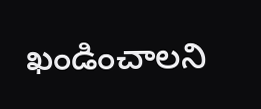ఖండించాలని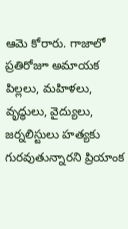ఆమె కోరారు. గాజాలో ప్రతిరోజూ అమాయక పిల్లలు, మహిళలు, వృద్ధులు, వైద్యులు, జర్నలిస్టులు హత్యకు గురవుతున్నారని ప్రియాంక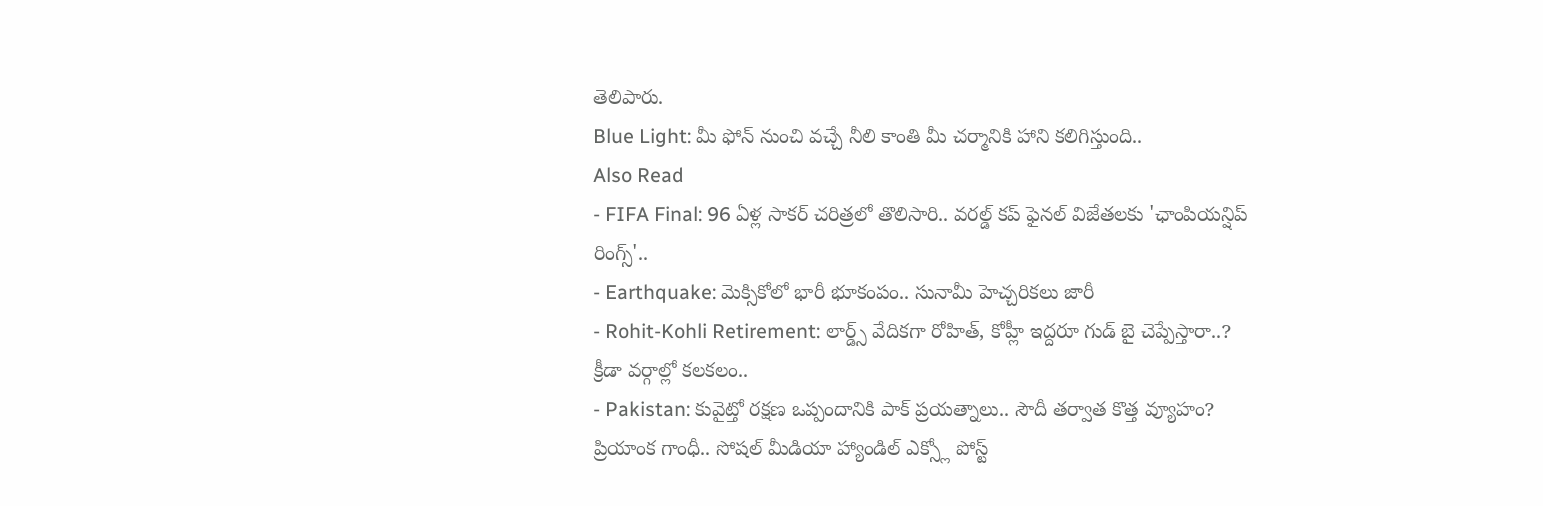తెలిపారు.
Blue Light: మీ ఫోన్ నుంచి వచ్చే నీలి కాంతి మీ చర్మానికి హాని కలిగిస్తుంది..
Also Read
- FIFA Final: 96 ఏళ్ల సాకర్ చరిత్రలో తొలిసారి.. వరల్డ్ కప్ ఫైనల్ విజేతలకు 'ఛాంపియన్షిప్ రింగ్స్'..
- Earthquake: మెక్సికోలో భారీ భూకంపం.. సునామీ హెచ్చరికలు జారీ
- Rohit-Kohli Retirement: లార్డ్స్ వేదికగా రోహిత్, కోహ్లీ ఇద్దరూ గుడ్ బై చెప్పేస్తారా..? క్రీడా వర్గాల్లో కలకలం..
- Pakistan: కువైట్తో రక్షణ ఒప్పందానికి పాక్ ప్రయత్నాలు.. సౌదీ తర్వాత కొత్త వ్యూహం?
ప్రియాంక గాంధీ.. సోషల్ మీడియా హ్యాండిల్ ఎక్స్లో పోస్ట్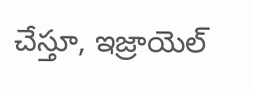చేస్తూ, ఇజ్రాయెల్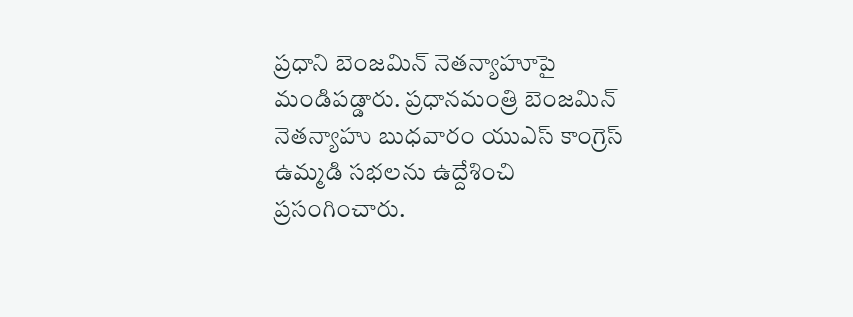ప్రధాని బెంజమిన్ నెతన్యాహూపై మండిపడ్డారు. ప్రధానమంత్రి బెంజమిన్ నెతన్యాహు బుధవారం యుఎస్ కాంగ్రెస్ ఉమ్మడి సభలను ఉద్దేశించి ప్రసంగించారు.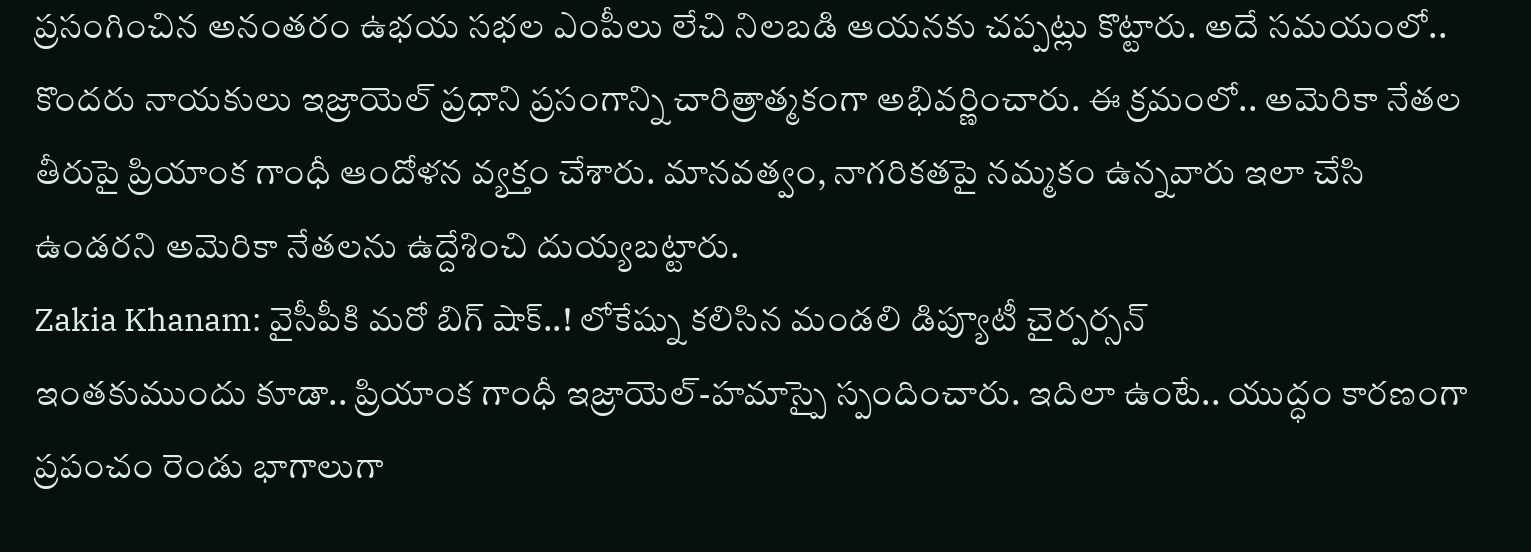ప్రసంగించిన అనంతరం ఉభయ సభల ఎంపీలు లేచి నిలబడి ఆయనకు చప్పట్లు కొట్టారు. అదే సమయంలో.. కొందరు నాయకులు ఇజ్రాయెల్ ప్రధాని ప్రసంగాన్ని చారిత్రాత్మకంగా అభివర్ణించారు. ఈ క్రమంలో.. అమెరికా నేతల తీరుపై ప్రియాంక గాంధీ ఆందోళన వ్యక్తం చేశారు. మానవత్వం, నాగరికతపై నమ్మకం ఉన్నవారు ఇలా చేసి ఉండరని అమెరికా నేతలను ఉద్దేశించి దుయ్యబట్టారు.
Zakia Khanam: వైసీపీకి మరో బిగ్ షాక్..! లోకేష్ను కలిసిన మండలి డిప్యూటీ చైర్పర్సన్
ఇంతకుముందు కూడా.. ప్రియాంక గాంధీ ఇజ్రాయెల్-హమాస్పై స్పందించారు. ఇదిలా ఉంటే.. యుద్ధం కారణంగా ప్రపంచం రెండు భాగాలుగా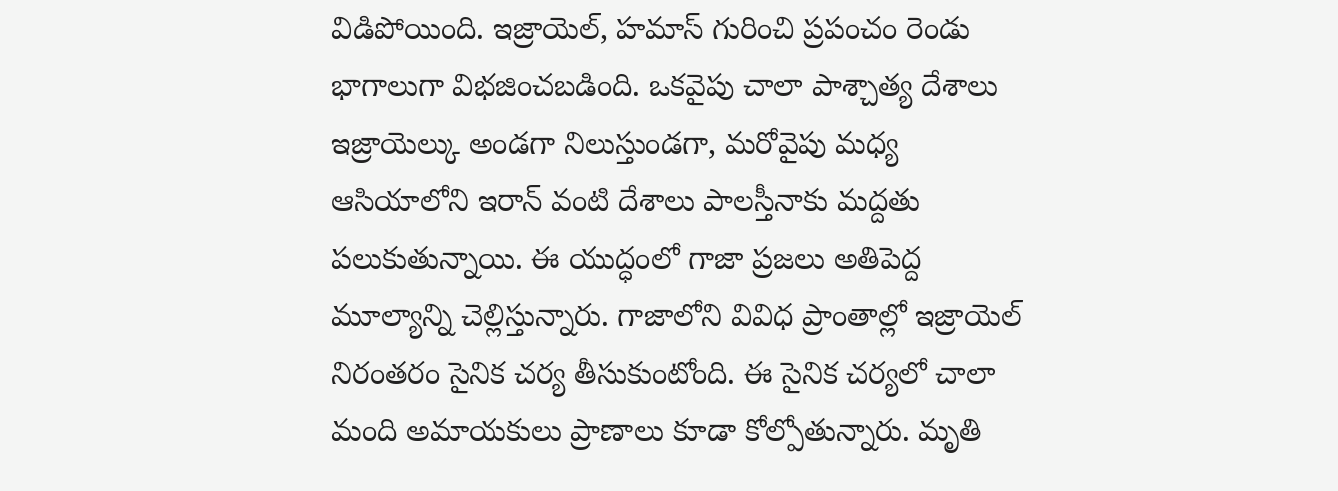విడిపోయింది. ఇజ్రాయెల్, హమాస్ గురించి ప్రపంచం రెండు భాగాలుగా విభజించబడింది. ఒకవైపు చాలా పాశ్చాత్య దేశాలు ఇజ్రాయెల్కు అండగా నిలుస్తుండగా, మరోవైపు మధ్య ఆసియాలోని ఇరాన్ వంటి దేశాలు పాలస్తీనాకు మద్దతు పలుకుతున్నాయి. ఈ యుద్ధంలో గాజా ప్రజలు అతిపెద్ద మూల్యాన్ని చెల్లిస్తున్నారు. గాజాలోని వివిధ ప్రాంతాల్లో ఇజ్రాయెల్ నిరంతరం సైనిక చర్య తీసుకుంటోంది. ఈ సైనిక చర్యలో చాలా మంది అమాయకులు ప్రాణాలు కూడా కోల్పోతున్నారు. మృతి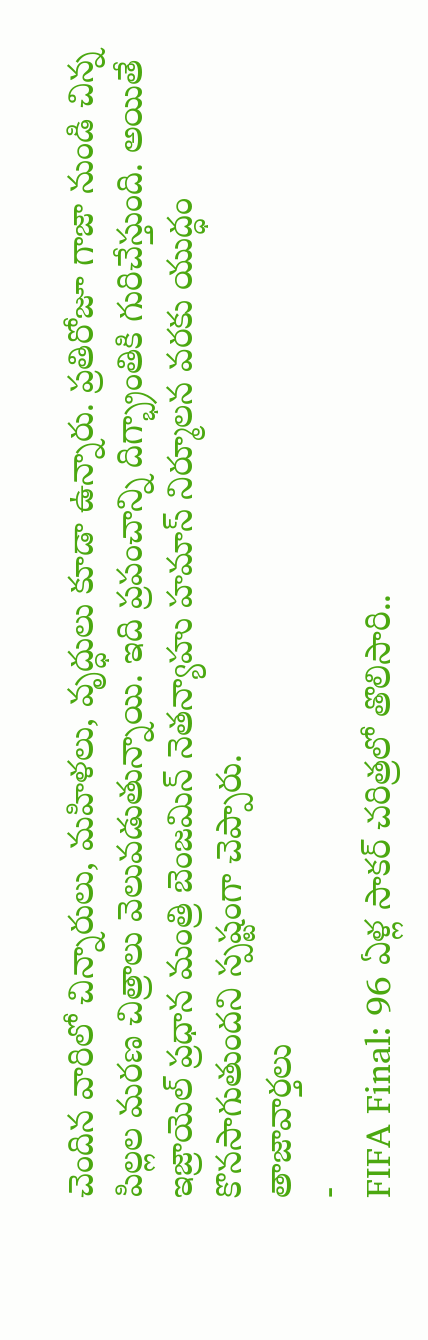చెందిన వారిలో చిన్నారులు, మహిళలు, వృద్ధులు కూడా ఉన్నారు. ప్రతిరోజూ గాజా నుండి చిన్న పిల్లల మరణ చిత్రాలు వెలువడుతున్నాయి. ఇది ప్రపంచాన్ని దిగ్భ్రాంతికి గురిచేస్తుంది. అయితే ఇజ్రాయెల్ ప్రధాన మంత్రి బెంజమిన్ నెతన్యాహు హమాస్ నిర్మూలన వరకు యుద్ధం కొనసాగుతుందని స్పష్టంగా చెప్పారు.
తాజావార్తలు
-
FIFA Final: 96 ఏళ్ల సాకర్ చరిత్రలో తొలిసారి..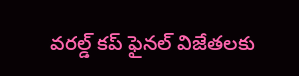వరల్డ్ కప్ ఫైనల్ విజేతలకు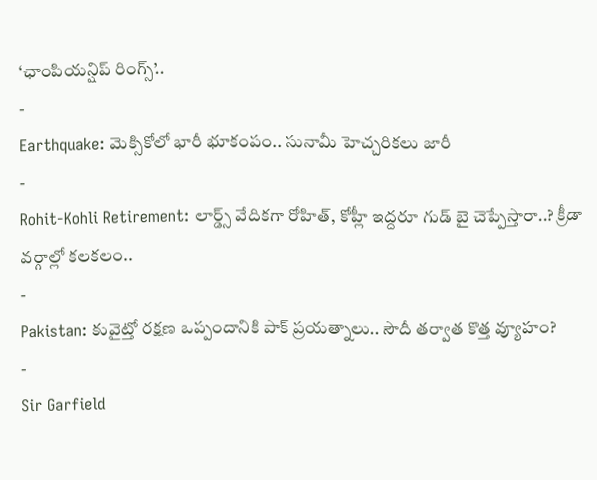‘ఛాంపియన్షిప్ రింగ్స్’..
-
Earthquake: మెక్సికోలో భారీ భూకంపం.. సునామీ హెచ్చరికలు జారీ
-
Rohit-Kohli Retirement: లార్డ్స్ వేదికగా రోహిత్, కోహ్లీ ఇద్దరూ గుడ్ బై చెప్పేస్తారా..? క్రీడా వర్గాల్లో కలకలం..
-
Pakistan: కువైట్తో రక్షణ ఒప్పందానికి పాక్ ప్రయత్నాలు.. సౌదీ తర్వాత కొత్త వ్యూహం?
-
Sir Garfield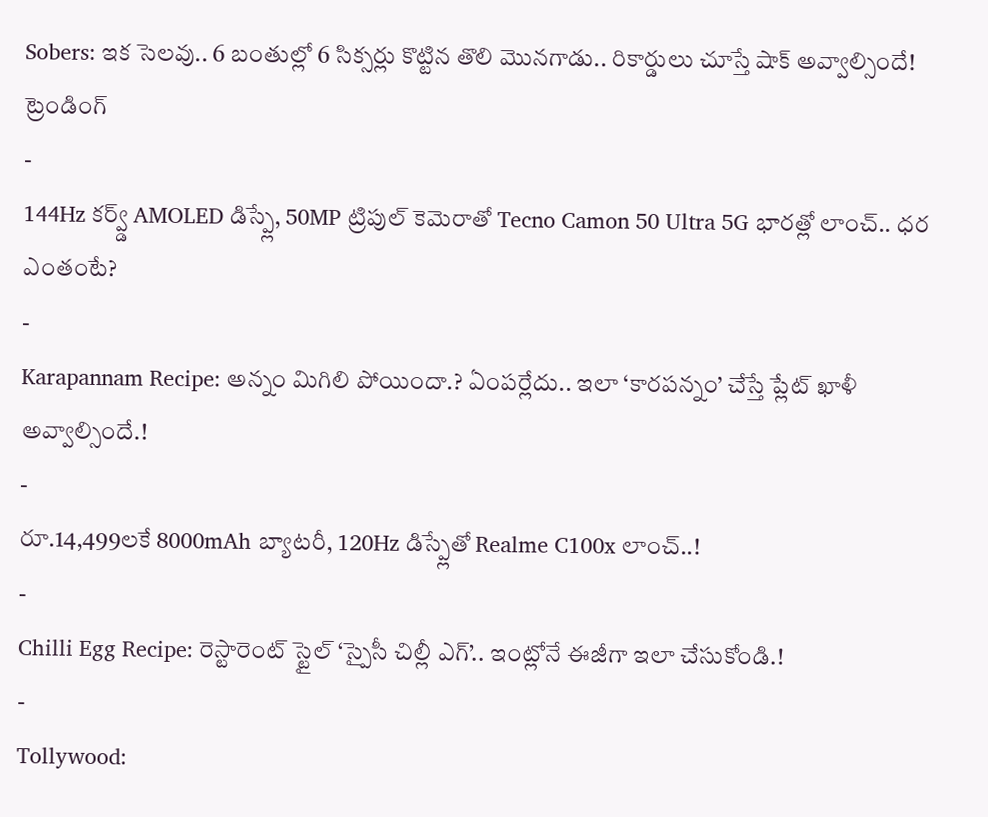Sobers: ఇక సెలవు.. 6 బంతుల్లో 6 సిక్సర్లు కొట్టిన తొలి మొనగాడు.. రికార్డులు చూస్తే షాక్ అవ్వాల్సిందే!
ట్రెండింగ్
-
144Hz కర్వ్డ్ AMOLED డిస్ప్లే, 50MP ట్రిపుల్ కెమెరాతో Tecno Camon 50 Ultra 5G భారత్లో లాంచ్.. ధర ఎంతంటే?
-
Karapannam Recipe: అన్నం మిగిలి పోయిందా.? ఏంపర్లేదు.. ఇలా ‘కారపన్నం’ చేస్తే ప్లేట్ ఖాళీ అవ్వాల్సిందే.!
-
రూ.14,499లకే 8000mAh బ్యాటరీ, 120Hz డిస్ప్లేతో Realme C100x లాంచ్..!
-
Chilli Egg Recipe: రెస్టారెంట్ స్టైల్ ‘స్పైసీ చిల్లీ ఎగ్’.. ఇంట్లోనే ఈజీగా ఇలా చేసుకోండి.!
-
Tollywood: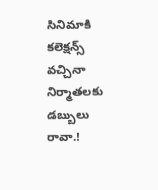సినిమాకి కలెక్షన్స్ వచ్చినా నిర్మాతలకు డబ్బులు రావా.!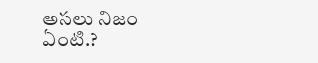అసలు నిజం ఏంటి.?